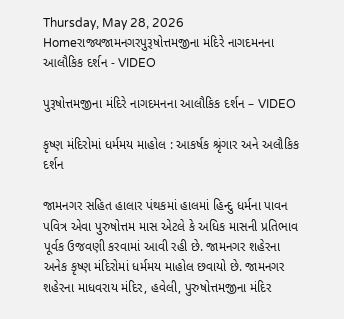Thursday, May 28, 2026
Homeરાજ્યજામનગરપુરૂષોત્તમજીના મંદિરે નાગદમનના આલૌકિક દર્શન - VIDEO

પુરૂષોત્તમજીના મંદિરે નાગદમનના આલૌકિક દર્શન – VIDEO

કૃષ્ણ મંદિરોમાં ધર્મમય માહોલ : આકર્ષક શ્રૃંગાર અને અલૌકિક દર્શન

જામનગર સહિત હાલાર પંથકમાં હાલમાં હિન્દુ ધર્મના પાવન પવિત્ર એવા પુરુષોત્તમ માસ એટલે કે અધિક માસની પ્રતિભાવ પૂર્વક ઉજવણી કરવામાં આવી રહી છે. જામનગર શહેરના અનેક કૃષ્ણ મંદિરોમાં ધર્મમય માહોલ છવાયો છે. જામનગર શહેરના માધવરાય મંદિર, હવેલી, પુરુષોત્તમજીના મંદિર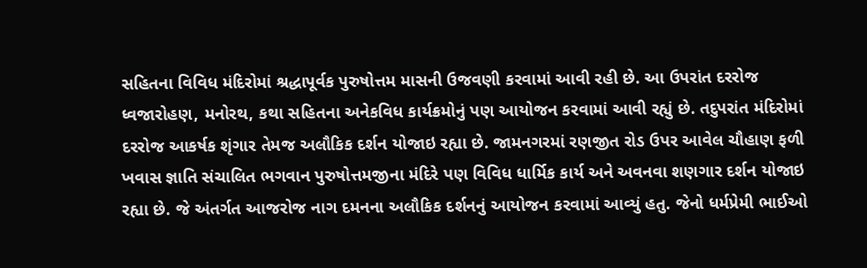સહિતના વિવિધ મંદિરોમાં શ્રદ્ધાપૂર્વક પુરુષોત્તમ માસની ઉજવણી કરવામાં આવી રહી છે. આ ઉપરાંત દરરોજ ધ્વજારોહણ, મનોરથ, કથા સહિતના અનેકવિધ કાર્યક્રમોનું પણ આયોજન કરવામાં આવી રહ્યું છે. તદુપરાંત મંદિરોમાં દરરોજ આકર્ષક શૃંગાર તેમજ અલૌકિક દર્શન યોજાઇ રહ્યા છે. જામનગરમાં રણજીત રોડ ઉપર આવેલ ચૌહાણ ફળી ખવાસ જ્ઞાતિ સંચાલિત ભગવાન પુરુષોત્તમજીના મંદિરે પણ વિવિધ ધાર્મિક કાર્ય અને અવનવા શણગાર દર્શન યોજાઇ રહ્યા છે. જે અંતર્ગત આજરોજ નાગ દમનના અલૌકિક દર્શનનું આયોજન કરવામાં આવ્યું હતુ. જેનો ધર્મપ્રેમી ભાઈઓ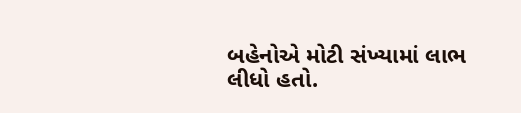બહેનોએ મોટી સંખ્યામાં લાભ લીધો હતો.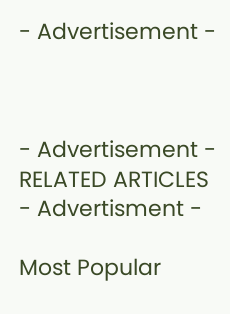- Advertisement -



- Advertisement -
RELATED ARTICLES
- Advertisment -

Most Popular